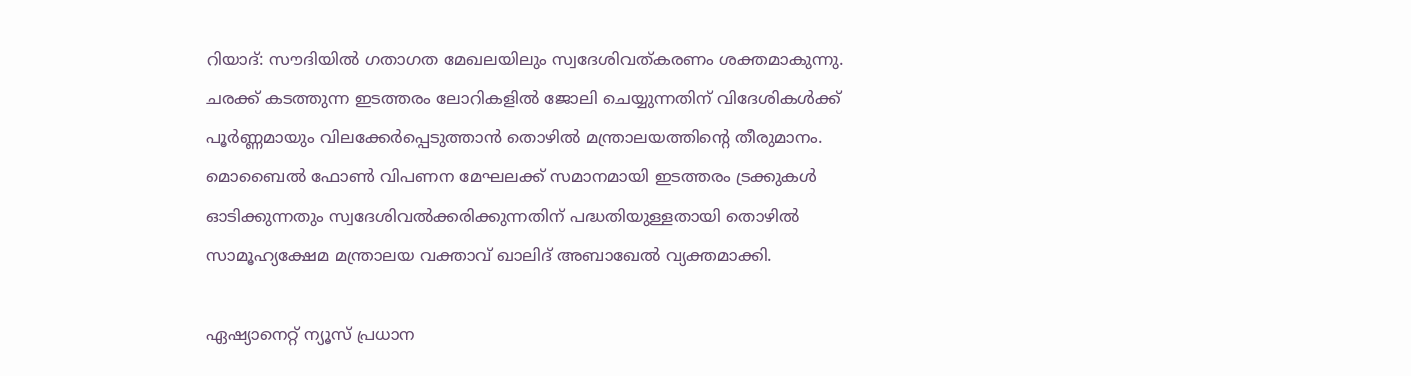റിയാദ്: സൗദിയില്‍ ഗതാഗത മേഖലയിലും സ്വദേശിവത്കരണം ശക്തമാകുന്നു. ചരക്ക് കടത്തുന്ന ഇടത്തരം ലോറികളില്‍ ജോലി ചെയ്യുന്നതിന് വിദേശികള്‍ക്ക് പൂര്‍ണ്ണമായും വിലക്കേര്‍പ്പെടുത്താന്‍ തൊഴില്‍ മന്ത്രാലയത്തിന്റെ തീരുമാനം. മൊബൈല്‍ ഫോണ്‍ വിപണന മേഘലക്ക് സമാനമായി ഇടത്തരം ട്രക്കുകള്‍ ഓടിക്കുന്നതും സ്വദേശിവല്‍ക്കരിക്കുന്നതിന് പദ്ധതിയുള്ളതായി തൊഴില്‍ സാമൂഹ്യക്ഷേമ മന്ത്രാലയ വക്താവ് ഖാലിദ് അബാഖേല്‍ വ്യക്തമാക്കി.

ഏഷ്യാനെറ്റ് ന്യൂസ് പ്രധാന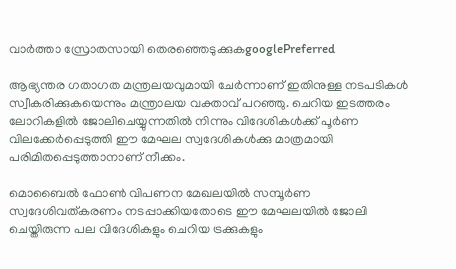വാർത്താ സ്രോതസായി തെരഞ്ഞെടുക്കുകgooglePreferred

ആഭ്യന്തര ഗതാഗത മന്ത്രലയവുമായി ചേര്‍ന്നാണ് ഇതിനുള്ള നടപടികള്‍ സ്വീകരിക്കുകയെന്നും മന്ത്രാലയ വക്താവ് പറഞ്ഞു. ചെറിയ ഇടത്തരം ലോറികളില്‍ ജോലിചെയ്യുന്നതില്‍ നിന്നും വിദേശികള്‍ക്ക് പൂര്‍ണ വിലക്കേര്‍പ്പെടുത്തി ഈ മേഘല സ്വദേശികള്‍ക്കു മാത്രമായി പരിമിതപ്പെടുത്താനാണ് നീക്കം.

മൊബൈല്‍ ഫോണ്‍ വിപണന മേഖലയില്‍ സമ്പൂര്‍ണ സ്വദേശിവത്കരണം നടപ്പാക്കിയതോടെ ഈ മേഘലയില്‍ ജോലി ചെയ്തിരുന്ന പല വിദേശികളും ചെറിയ ട്രക്കുകളും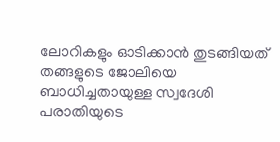ലോറികളും ഓടിക്കാന്‍ തുടങ്ങിയത് തങ്ങളുടെ ജോലിയെ ബാധിച്ചതായുള്ള സ്വദേശി പരാതിയുടെ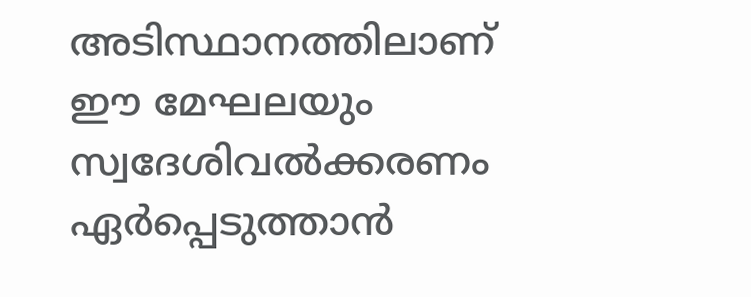അടിസ്ഥാനത്തിലാണ് ഈ മേഘലയും സ്വദേശിവല്‍ക്കരണം ഏര്‍പ്പെടുത്താന്‍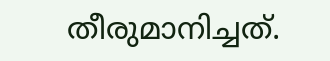തീരുമാനിച്ചത്.